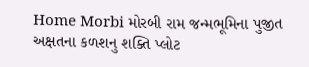Home Morbi મોરબી રામ જન્મભૂમિના પુજીત અક્ષતના કળશનુ શક્તિ પ્લોટ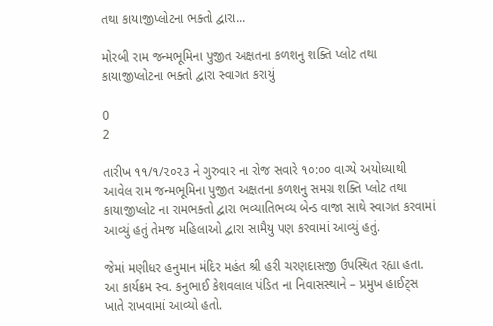તથા કાયાજીપ્લોટના ભક્તો દ્વારા...

મોરબી રામ જન્મભૂમિના પુજીત અક્ષતના કળશનુ શક્તિ પ્લોટ તથા કાયાજીપ્લોટના ભક્તો દ્વારા સ્વાગત કરાયું

0
2

તારીખ ૧૧/૧/૨૦૨૩ ને ગુરુવાર ના રોજ સવારે ૧૦:૦૦ વાગ્યે અયોધ્યાથી આવેલ રામ જન્મભૂમિના પુજીત અક્ષતના કળશનુ સમગ્ર શક્તિ પ્લોટ તથા કાયાજીપ્લોટ ના રામભક્તો દ્વારા ભવ્યાતિભવ્ય બેન્ડ વાજા સાથે સ્વાગત કરવામાં આવ્યું હતું તેમજ મહિલાઓ દ્વારા સામૈયુ પણ કરવામાં આવ્યું હતું.

જેમાં મણીધર હનુમાન મંદિર મહંત શ્રી હરી ચરણદાસજી ઉપસ્થિત રહ્યા હતા. આ કાર્યક્રમ સ્વ. કનુભાઈ કેશવલાલ પંડિત ના નિવાસસ્થાને – પ્રમુખ હાઈટ્સ ખાતે રાખવામાં આવ્યો હતો.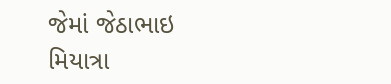જેમાં જેઠાભાઇ મિયાત્રા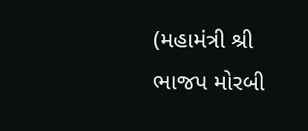(મહામંત્રી શ્રી ભાજપ મોરબી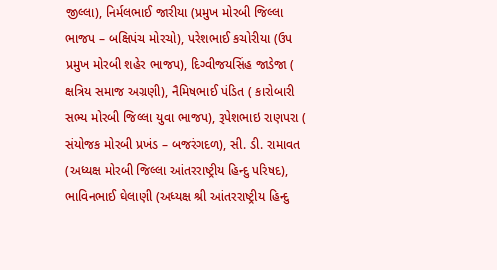જીલ્લા), નિર્મલભાઈ જારીયા (પ્રમુખ મોરબી જિલ્લા ભાજપ – બક્ષિપંચ મોરચો), પરેશભાઈ કચોરીયા (ઉપ પ્રમુખ મોરબી શહેર ભાજપ), દિગ્વીજયસિંહ જાડેજા ( ક્ષત્રિય સમાજ અગ્રણી), નૈમિષભાઈ પંડિત ( કારોબારી સભ્ય મોરબી જિલ્લા યુવા ભાજપ), રૂપેશભાઇ રાણપરા ( સંયોજક મોરબી પ્રખંડ – બજરંગદળ), સી. ડી. રામાવત (અધ્યક્ષ મોરબી જિલ્લા આંતરરાષ્ટ્રીય હિન્દુ પરિષદ), ભાવિનભાઈ ઘેલાણી (અધ્યક્ષ શ્રી આંતરરાષ્ટ્રીય હિન્દુ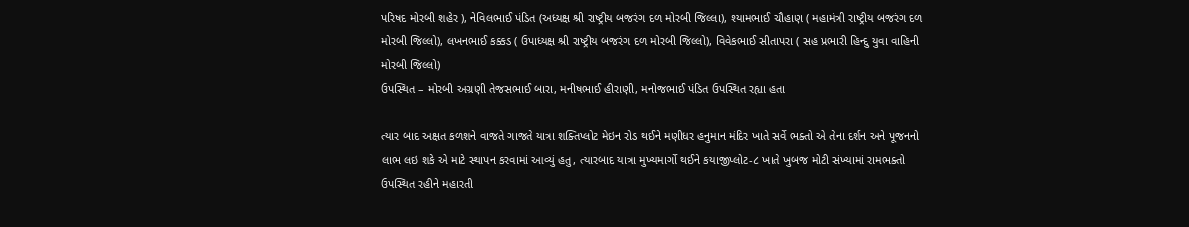પરિષદ મોરબી શહેર ), નેવિલભાઈ પંડિત (અધ્યક્ષ શ્રી રાષ્ટ્રીય બજરંગ દળ મોરબી જિલ્લા), શ્યામભાઈ ચૌહાણ ( મહામંત્રી રાષ્ટ્રીય બજરંગ દળ મોરબી જિલ્લો), લખનભાઈ કક્કડ ( ઉપાધ્યક્ષ શ્રી રાષ્ટ્રીય બજરંગ દળ મોરબી જિલ્લો), વિવેકભાઈ સીતાપરા ( સહ પ્રભારી હિન્દુ યુવા વાહિની મોરબી જિલ્લો)
ઉપસ્થિત – મોરબી અગ્રણી તેજસભાઈ બારા, મનીષભાઈ હીરાણી, મનોજભાઈ પંડિત ઉપસ્થિત રહ્યા હતા

ત્યાર બાદ અક્ષત કળશને વાજતે ગાજતે યાત્રા શક્તિપ્લોટ મેઇન રોડ થઈને મણીધર હનુમાન મંદિર ખાતે સર્વે ભક્તો એ તેના દર્શન અને પૂજનનો લાભ લઇ શકે એ માટે સ્થાપન કરવામાં આવ્યું હતુ, ત્યારબાદ યાત્રા મુખ્યમાર્ગો થઈને કયાજીપ્લોટ-૮ ખાતે ખુબજ મોટી સંખ્યામાં રામભક્તો ઉપસ્થિત રહીને મહારતી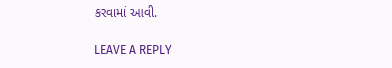કરવામાં આવી.

LEAVE A REPLY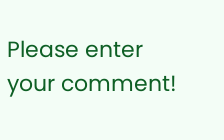Please enter your comment!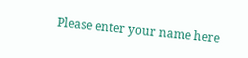Please enter your name here